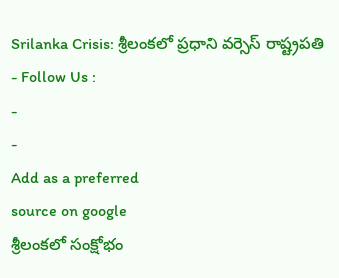Srilanka Crisis: శ్రీలంకలో ప్రధాని వర్సెస్ రాష్ట్రపతి
- Follow Us :
-
-
Add as a preferred
source on google
శ్రీలంకలో సంక్షోభం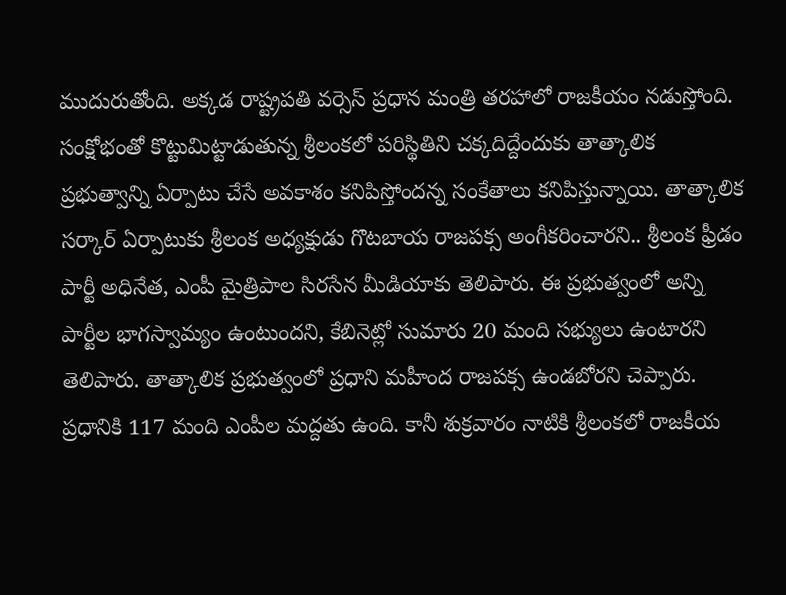ముదురుతోంది. అక్కడ రాష్ట్రపతి వర్సెస్ ప్రధాన మంత్రి తరహాలో రాజకీయం నడుస్తోంది. సంక్షోభంతో కొట్టుమిట్టాడుతున్న శ్రీలంకలో పరిస్థితిని చక్కదిద్దేందుకు తాత్కాలిక ప్రభుత్వాన్ని ఏర్పాటు చేసే అవకాశం కనిపిస్తోందన్న సంకేతాలు కనిపిస్తున్నాయి. తాత్కాలిక సర్కార్ ఏర్పాటుకు శ్రీలంక అధ్యక్షుడు గొటబాయ రాజపక్స అంగీకరించారని.. శ్రీలంక ఫ్రీడం పార్టీ అధినేత, ఎంపీ మైత్రిపాల సిరసేన మీడియాకు తెలిపారు. ఈ ప్రభుత్వంలో అన్ని పార్టీల భాగస్వామ్యం ఉంటుందని, కేబినెట్లో సుమారు 20 మంది సభ్యులు ఉంటారని తెలిపారు. తాత్కాలిక ప్రభుత్వంలో ప్రధాని మహీంద రాజపక్స ఉండబోరని చెప్పారు.
ప్రధానికి 117 మంది ఎంపీల మద్దతు ఉంది. కానీ శుక్రవారం నాటికి శ్రీలంకలో రాజకీయ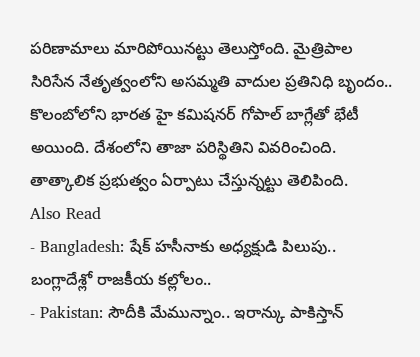పరిణామాలు మారిపోయినట్టు తెలుస్తోంది. మైత్రిపాల సిరిసేన నేతృత్వంలోని అసమ్మతి వాదుల ప్రతినిధి బృందం.. కొలంబోలోని భారత హై కమిషనర్ గోపాల్ బాగ్లేతో భేటీ అయింది. దేశంలోని తాజా పరిస్థితిని వివరించింది. తాత్కాలిక ప్రభుత్వం ఏర్పాటు చేస్తున్నట్టు తెలిపింది.
Also Read
- Bangladesh: షేక్ హసీనాకు అధ్యక్షుడి పిలుపు.. బంగ్లాదేశ్లో రాజకీయ కల్లోలం..
- Pakistan: సౌదీకి మేమున్నాం.. ఇరాన్కు పాకిస్తాన్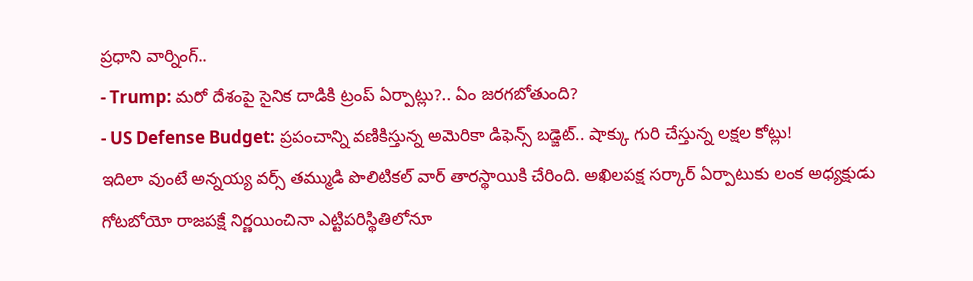ప్రధాని వార్నింగ్..
- Trump: మరో దేశంపై సైనిక దాడికి ట్రంప్ ఏర్పాట్లు?.. ఏం జరగబోతుంది?
- US Defense Budget: ప్రపంచాన్ని వణికిస్తున్న అమెరికా డిఫెన్స్ బడ్జెట్.. షాక్కు గురి చేస్తున్న లక్షల కోట్లు!
ఇదిలా వుంటే అన్నయ్య వర్స్ తమ్ముడి పొలిటికల్ వార్ తారస్థాయికి చేరింది. అఖిలపక్ష సర్కార్ ఏర్పాటుకు లంక అధ్యక్షుడు గోటబోయో రాజపక్షే నిర్ణయించినా ఎట్టిపరిస్థితిలోనూ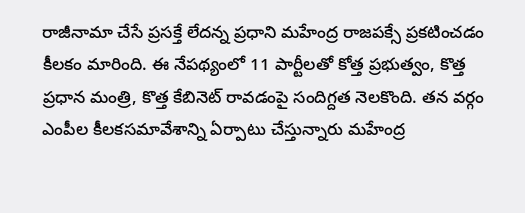రాజీనామా చేసే ప్రసక్తే లేదన్న ప్రధాని మహేంద్ర రాజపక్సే ప్రకటించడం కీలకం మారింది. ఈ నేపథ్యంలో 11 పార్టీలతో కోత్త ప్రభుత్వం, కొత్త ప్రధాన మంత్రి, కొత్త కేబినెట్ రావడంపై సందిగ్దత నెలకొంది. తన వర్గం ఎంపీల కీలకసమావేశాన్ని ఏర్పాటు చేస్తున్నారు మహేంద్ర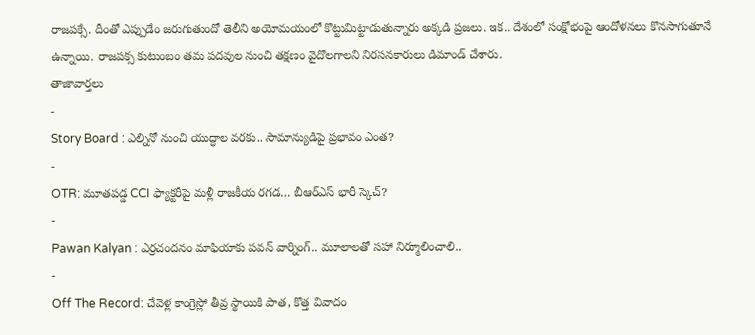రాజపక్సే. దీంతో ఎప్పుడేం జరుగుతుందో తెలీని అయోమయంలో కొట్టుమిట్టాడుతున్నారు అక్కడి ప్రజలు. ఇక.. దేశంలో సంక్షోభంపై ఆందోళనలు కొనసాగుతూనే ఉన్నాయి. రాజపక్స కుటుంబం తమ పదవుల నుంచి తక్షణం వైదొలగాలని నిరసనకారులు డిమాండ్ చేశారు.
తాజావార్తలు
-
Story Board : ఎల్నినో నుంచి యుద్ధాల వరకు.. సామాన్యుడిపై ప్రభావం ఎంత?
-
OTR: మూతపడ్డ CCI ఫ్యాక్టరీపై మళ్లీ రాజకీయ రగడ… బీఆర్ఎస్ భారీ స్కెచ్?
-
Pawan Kalyan : ఎర్రచందనం మాఫియాకు పవన్ వార్నింగ్.. మూలాలతో సహా నిర్మూలించాలి..
-
Off The Record: చేవెళ్ల కాంగ్రెస్లో తీవ్ర స్థాయికి పాత, కొత్త వివాదం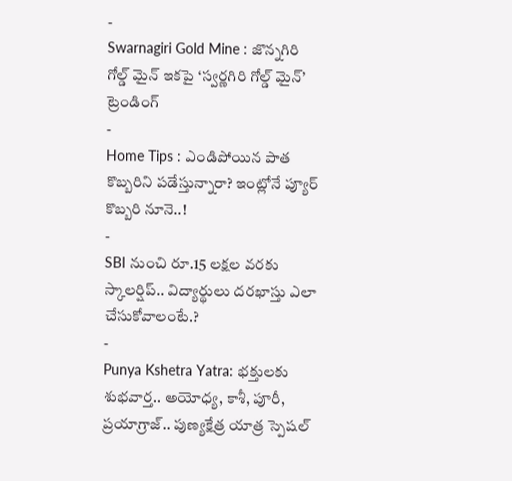-
Swarnagiri Gold Mine : జొన్నగిరి గోల్డ్ మైన్ ఇకపై ‘స్వర్ణగిరి గోల్డ్ మైన్’
ట్రెండింగ్
-
Home Tips : ఎండిపోయిన పాత కొబ్బరిని పడేస్తున్నారా? ఇంట్లోనే ప్యూర్ కొబ్బరి నూనె..!
-
SBI నుంచి రూ.15 లక్షల వరకు స్కాలర్షిప్.. విద్యార్థులు దరఖాస్తు ఎలా చేసుకోవాలంటే.?
-
Punya Kshetra Yatra: భక్తులకు శుభవార్త.. అయోధ్య, కాశీ, పూరీ, ప్రయాగ్రాజ్.. పుణ్యక్షేత్ర యాత్ర స్పెషల్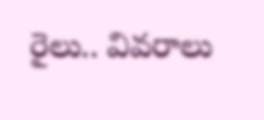రైలు.. వివరాలు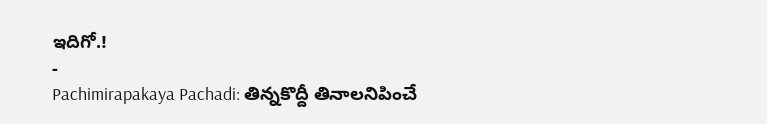ఇదిగో.!
-
Pachimirapakaya Pachadi: తిన్నకొద్దీ తినాలనిపించే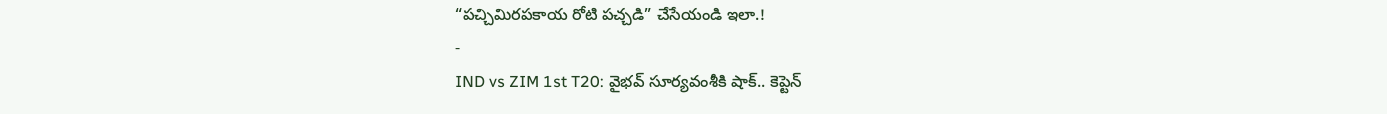“పచ్చిమిరపకాయ రోటి పచ్చడి” చేసేయండి ఇలా.!
-
IND vs ZIM 1st T20: వైభవ్ సూర్యవంశీకి షాక్.. కెప్టెన్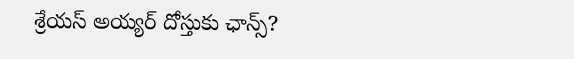శ్రేయస్ అయ్యర్ దోస్తుకు ఛాన్స్?